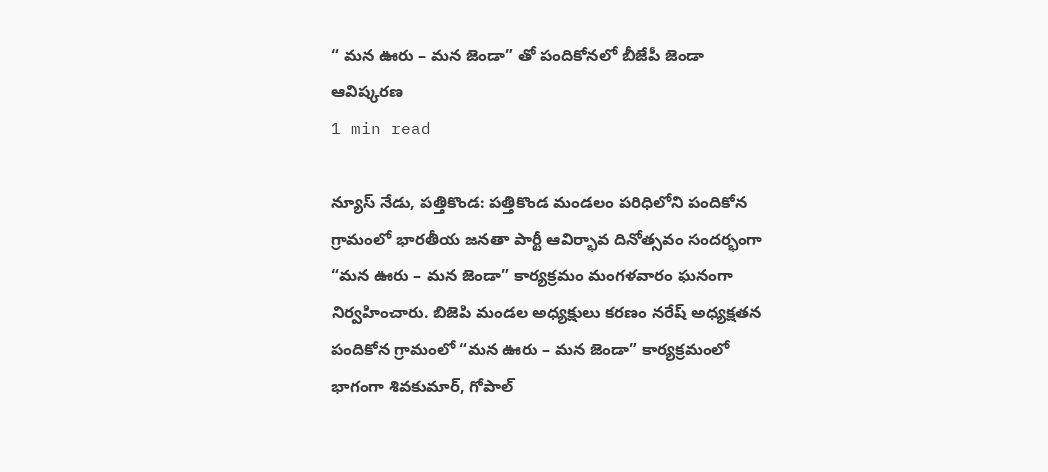“ మన ఊరు – మన జెండా” తో పందికోనలో బీజేపీ జెండా ఆవిష్కరణ
1 min read

న్యూస్ నేడు, పత్తికొండ: పత్తికొండ మండలం పరిధిలోని పందికోన గ్రామంలో భారతీయ జనతా పార్టీ ఆవిర్భావ దినోత్సవం సందర్భంగా “మన ఊరు – మన జెండా” కార్యక్రమం మంగళవారం ఘనంగా నిర్వహించారు. బిజెపి మండల అధ్యక్షులు కరణం నరేష్ అధ్యక్షతన పందికోన గ్రామంలో “మన ఊరు – మన జెండా” కార్యక్రమంలో భాగంగా శివకుమార్, గోపాల్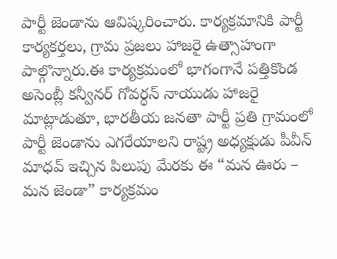పార్టీ జెండాను ఆవిష్కరించారు. కార్యక్రమానికి పార్టీ కార్యకర్తలు, గ్రామ ప్రజలు హాజరై ఉత్సాహంగా పాల్గొన్నారు.ఈ కార్యక్రమంలో భాగంగానే పత్తికొండ అసెంబ్లీ కన్వీనర్ గోవర్ధన్ నాయుడు హాజరై మాట్లాడుతూ, భారతీయ జనతా పార్టీ ప్రతి గ్రామంలో పార్టీ జెండాను ఎగరేయాలని రాష్ట్ర అధ్యక్షుడు పీవీన్ మాధవ్ ఇచ్చిన పిలుపు మేరకు ఈ “మన ఊరు – మన జెండా” కార్యక్రమం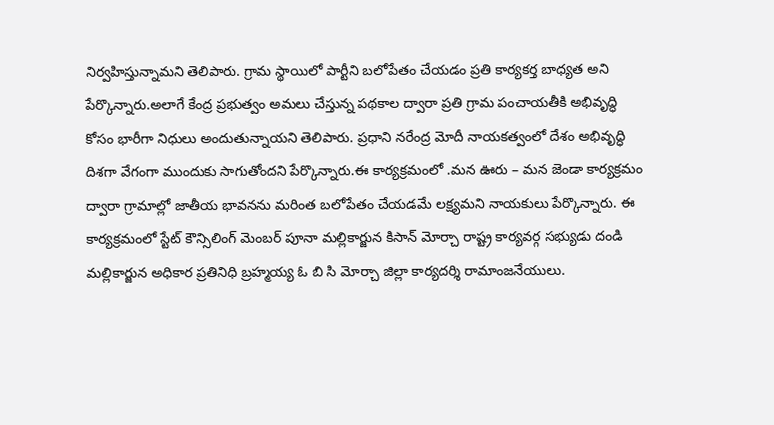నిర్వహిస్తున్నామని తెలిపారు. గ్రామ స్థాయిలో పార్టీని బలోపేతం చేయడం ప్రతి కార్యకర్త బాధ్యత అని పేర్కొన్నారు.అలాగే కేంద్ర ప్రభుత్వం అమలు చేస్తున్న పథకాల ద్వారా ప్రతి గ్రామ పంచాయతీకి అభివృద్ధి కోసం భారీగా నిధులు అందుతున్నాయని తెలిపారు. ప్రధాని నరేంద్ర మోదీ నాయకత్వంలో దేశం అభివృద్ధి దిశగా వేగంగా ముందుకు సాగుతోందని పేర్కొన్నారు.ఈ కార్యక్రమంలో .మన ఊరు – మన జెండా కార్యక్రమం ద్వారా గ్రామాల్లో జాతీయ భావనను మరింత బలోపేతం చేయడమే లక్ష్యమని నాయకులు పేర్కొన్నారు. ఈ కార్యక్రమంలో స్టేట్ కౌన్సిలింగ్ మెంబర్ పూనా మల్లికార్జున కిసాన్ మోర్చా రాష్ట్ర కార్యవర్గ సభ్యుడు దండి మల్లికార్జున అధికార ప్రతినిధి బ్రహ్మయ్య ఓ బి సి మోర్చా జిల్లా కార్యదర్శి రామాంజనేయులు.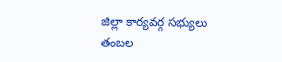జిల్లా కార్యవర్గ సభ్యులు తంబల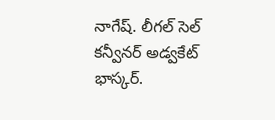నాగేష్. లీగల్ సెల్ కన్వీనర్ అడ్వకేట్ భాస్కర్.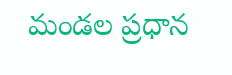మండల ప్రధాన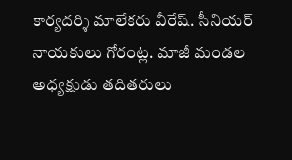కార్యదర్శి మాలేకరు వీరేష్. సీనియర్ నాయకులు గోరంట్ల. మాజీ మండల అధ్యక్షుడు తదితరులు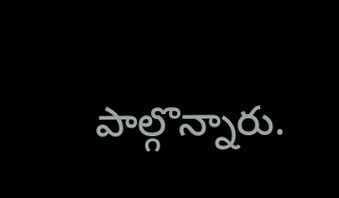పాల్గొన్నారు.